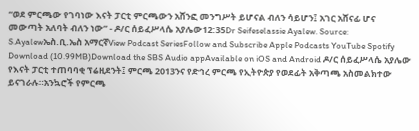“ወደ ምርጫው የገባነው እናት ፓርቲ ምርጫውን አሸንፎ መንግሥት ይሆናል ብለን ሳይሆን፤ አገር አሸናፊ ሆና መውጣት አለባት ብለን ነው” - ዶ/ር ሰይፈሥላሴ አያሌው12:35Dr Seifeselassie Ayalew. Source: S.Ayalewኤስ.ቢ.ኤስ አማርኛView Podcast SeriesFollow and Subscribe Apple Podcasts YouTube Spotify Download (10.99MB)Download the SBS Audio appAvailable on iOS and Android ዶ/ር ሰይፈሥላሴ አያሌው የእናት ፓርቲ ተጠባባቂ ፕሬዚደንት፤ ምርጫ 2013ንና የድኅረ ምርጫ የኢትዮጵያ የወደፊት አቅጣጫ አስመልክተው ይናገራሉ።አንኳሮች የምርጫ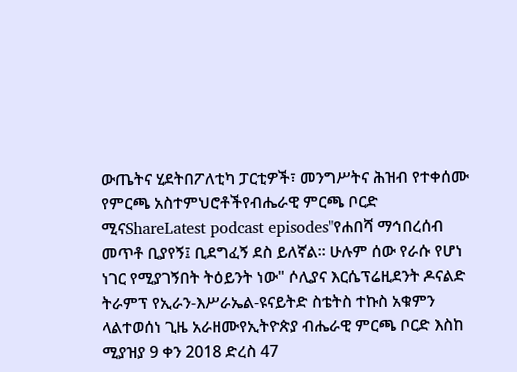ውጤትና ሂደትበፖለቲካ ፓርቲዎች፣ መንግሥትና ሕዝብ የተቀሰሙ የምርጫ አስተምህሮቶችየብሔራዊ ምርጫ ቦርድ ሚናShareLatest podcast episodes"የሐበሻ ማኅበረሰብ መጥቶ ቢያየኝ፤ ቢደግፈኝ ደስ ይለኛል። ሁሉም ሰው የራሱ የሆነ ነገር የሚያገኝበት ትዕይንት ነው" ሶሊያና እርሴፕሬዚደንት ዶናልድ ትራምፕ የኢራን-እሥራኤል-ዩናይትድ ስቴትስ ተኩስ አቁምን ላልተወሰነ ጊዜ አራዘሙየኢትዮጵያ ብሔራዊ ምርጫ ቦርድ እስከ ሚያዝያ 9 ቀን 2018 ድረስ 47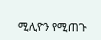ሚሊዮን የሚጠጉ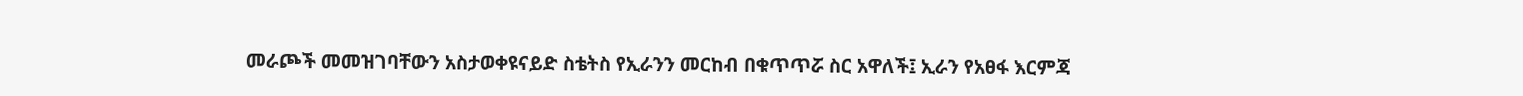መራጮች መመዝገባቸውን አስታወቀዩናይድ ስቴትስ የኢራንን መርከብ በቁጥጥሯ ስር አዋለች፤ ኢራን የአፀፋ እርምጃ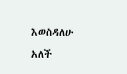እወስዳለሁ አለች